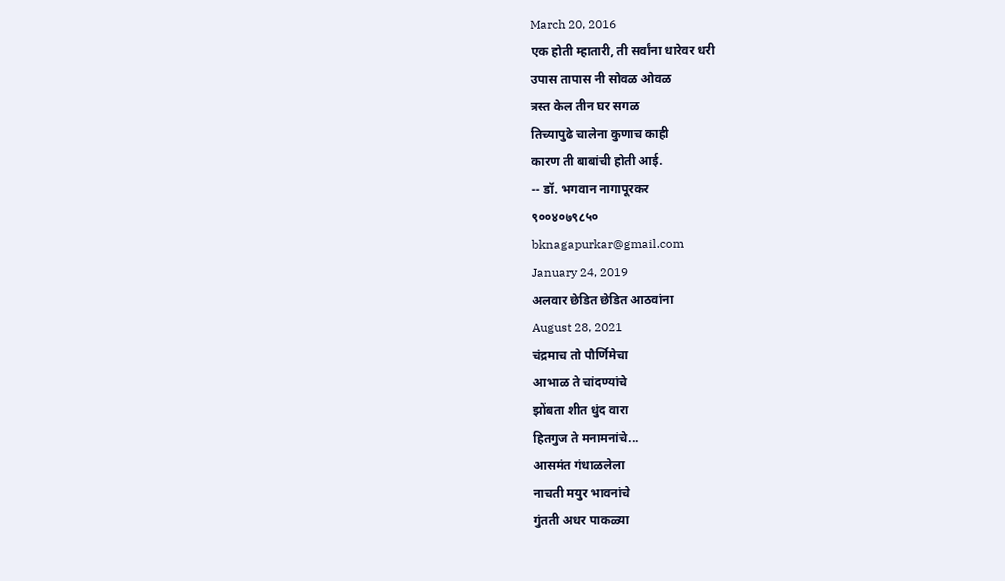March 20, 2016
एक होती म्हातारी, ती सर्वांना धारेवर धरी
उपास तापास नी सोवळ ओवळ
त्रस्त केल तीन घर सगळ
तिच्यापुढे चालेना कुणाच काही
कारण ती बाबांची होती आई.
-- डॉ. भगवान नागापूरकर
९००४०७९८५०
bknagapurkar@gmail.com
January 24, 2019
अलवार छेडित छेडित आठवांना
August 28, 2021
चंद्रमाच तो पौर्णिमेचा
आभाळ ते चांदण्यांचे
झोंबता शीत धुंद वारा
हितगुज ते मनामनांचे...
आसमंत गंधाळलेला
नाचती मयुर भावनांचे
गुंतती अधर पाकळ्या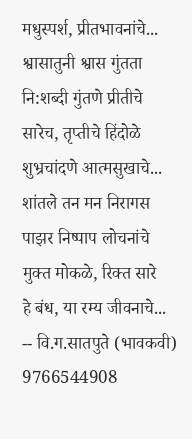मधुस्पर्श, प्रीतभावनांचे...
श्वासातुनी श्वास गुंतता
नि:शब्दी गुंतणे प्रीतीचे
सारेच, तृप्तीचे हिंदोळे
शुभ्रचांदणे आत्मसुखाचे...
शांतले तन मन निरागस
पाझर निष्पाप लोचनांचे
मुक्त मोकळे, रिक्त सारे
हे बंध, या रम्य जीवनाचे...
-- वि.ग.सातपुते (भावकवी)
9766544908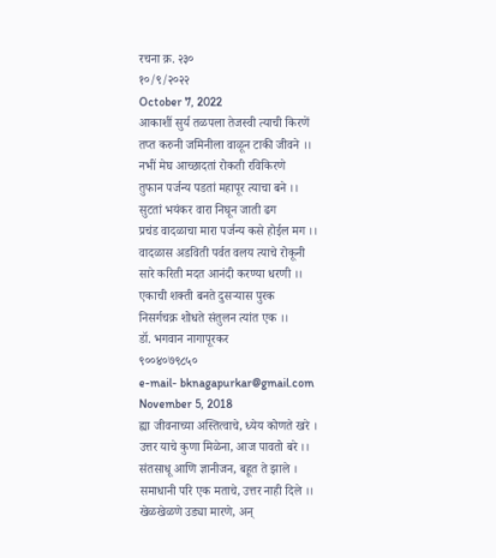रचना क्र. २३०
१०/९/२०२२
October 7, 2022
आकाशीं सुर्य तळपला तेजस्वी त्याची किरणें
तप्त करुनी जमिनीला वाळून टाकी जीवने ।।
नभीं मेघ आच्छादतां रोकती रविकिरणे
तुफान पर्जन्य पडतां महापूर त्याचा बने ।।
सुटतां भयंकर वारा निघून जाती ढग
प्रचंड वादळाचा मारा पर्जन्य कसे होईल मग ।।
वादळास अडविती पर्वत वलय त्याचे रोकूनी
सारे करिती मदत आनंदी करण्या धरणी ।।
एकाची शक्ती बनते दुसऱ्यास पुरक
निसर्गचक्र शोधते संतुलन त्यांत एक ।।
डॉ. भगवान नागापूरकर
९००४०७९८५०
e-mail- bknagapurkar@gmail.com
November 5, 2018
ह्या जीवनाच्या अस्तित्वाचे, ध्येय कोणते खरे ।
उत्तर याचे कुणा मिळेना, आज पावतो बरे ।।
संतसाधू आणि ज्ञानीजन, बहूत ते झाले ।
समाधानी परि एक मताचे, उत्तर नाही दिले ।।
खेळखेळणे उड्या मारणे, अन्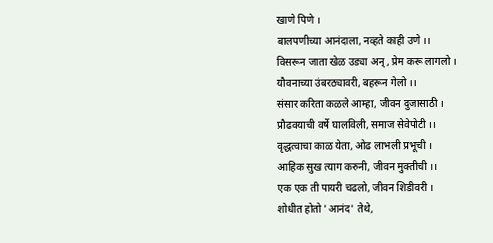खाणे पिणे ।
बालपणीच्या आनंदाला, नव्हते काही उणे ।।
विसरून जाता खेळ उड्या अन् , प्रेम करू लागलो ।
यौवनाच्या उंबरठ्यावरी, बहरून गेलो ।।
संसार करिता कळले आम्हा, जीवन दुजासाठी ।
प्रौढवयाची वर्षे घालविली, समाज सेवेपोटी ।।
वृद्धत्वाचा काळ येता, ओढ लाभली प्रभूची ।
आहिक सुख त्याग करुनी, जीवन मुक्तीची ।।
एक एक ती पायरी चढलो, जीवन शिडीवरी ।
शोधीत होतो 'आनंद' तेथे,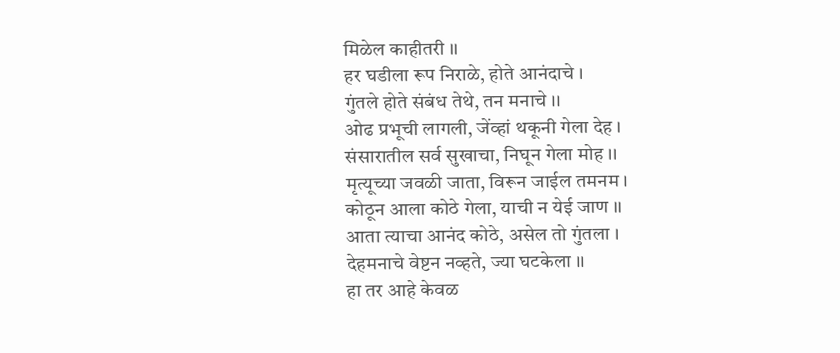मिळेल काहीतरी ।।
हर घडीला रूप निराळे, होते आनंदाचे ।
गुंतले होते संबंध तेथे, तन मनाचे ।।
ओढ प्रभूची लागली, जेंव्हां थकूनी गेला देह ।
संसारातील सर्व सुखाचा, निघून गेला मोह ।।
मृत्यूच्या जवळी जाता, विरून जाईल तमनम ।
कोठून आला कोठे गेला, याची न येई जाण ।।
आता त्याचा आनंद कोठे, असेल तो गुंतला ।
देहमनाचे वेष्टन नव्हते, ज्या घटकेला ।।
हा तर आहे केवळ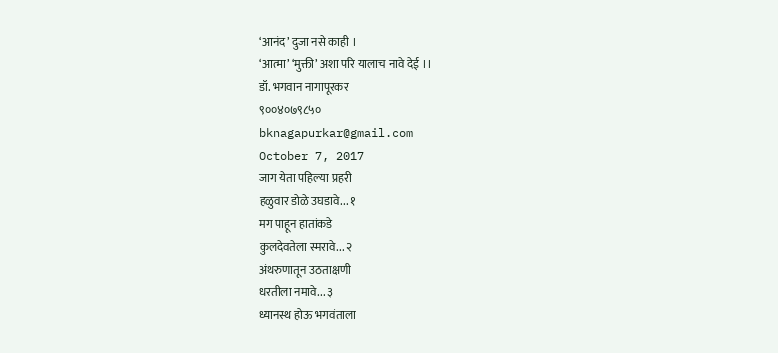‘आनंद’ दुजा नसे काही ।
‘आत्मा’ ‘मुक्ती’ अशा परि यालाच नावे देई ।।
डॉ. भगवान नागापूरकर
९००४०७९८५०
bknagapurkar@gmail.com
October 7, 2017
जाग येता पहिल्या प्रहरी
हळुवार डोळे उघडावे... १
मग पाहून हातांकडे
कुलदेवतेला स्मरावे... २
अंथरुणातून उठताक्षणी
धरतीला नमावे... ३
ध्यानस्थ होऊ भगवंताला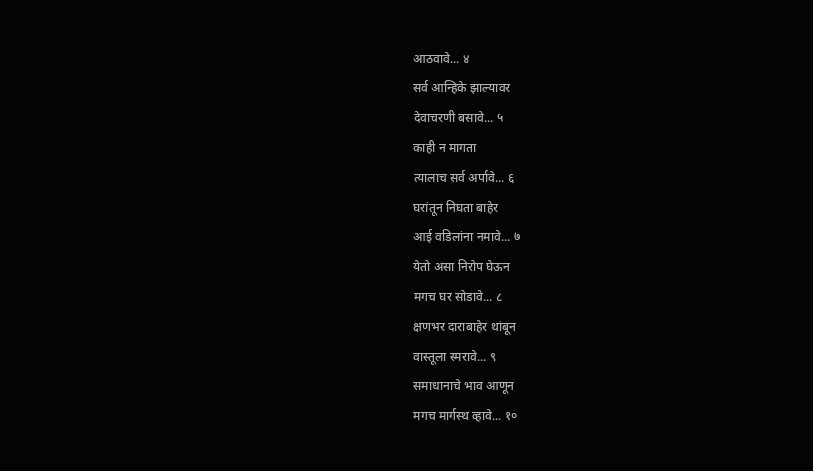आठवावे... ४
सर्व आन्हिके झाल्यावर
देवाचरणी बसावे... ५
काही न मागता
त्यालाच सर्व अर्पावे... ६
घरांतून निघता बाहेर
आई वडिलांना नमावे... ७
येतो असा निरोप घेऊन
मगच घर सोडावे... ८
क्षणभर दाराबाहेर थांबून
वास्तूला स्मरावे... ९
समाधानाचे भाव आणून
मगच मार्गस्थ व्हावे... १०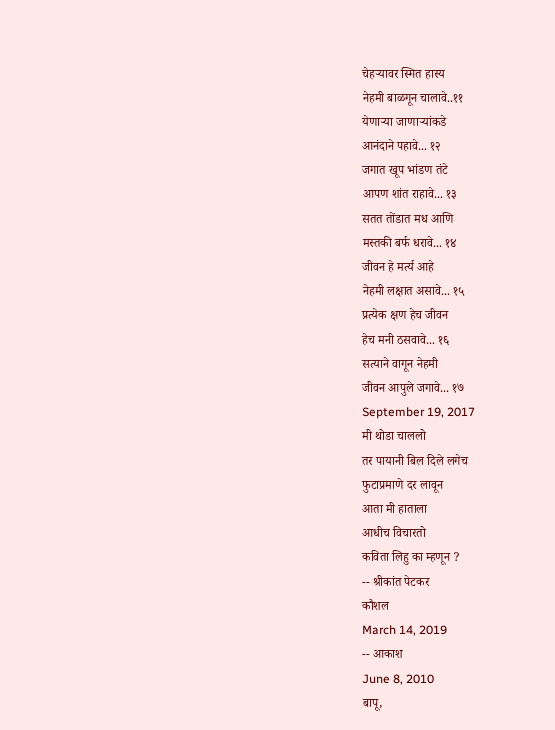चेहऱ्यावर स्मित हास्य
नेहमी बाळगून चालावे..११
येणाऱ्या जाणाऱ्यांकडे
आनंदाने पहावे... १२
जगात खूप भांडण तंटे
आपण शांत राहावे... १३
सतत तोंडात मध आणि
मस्तकी बर्फ धरावे... १४
जीवन हे मर्त्य आहे
नेहमी लक्षात असावे... १५
प्रत्येक क्षण हेच जीवन
हेच मनी ठसवावे... १६
सत्याने वागून नेहमी
जीवन आपुले जगावे... १७
September 19, 2017
मी थोडा चाललो
तर पायानी बिल दिले लगेच
फुटाप्रमाणे दर लावून
आता मी हाताला
आधीच विचारतो
कविता लिहु का म्हणून ?
-- श्रीकांत पेटकर
कौशल
March 14, 2019
-- आकाश
June 8, 2010
बापू,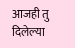आजही तु दिलेल्या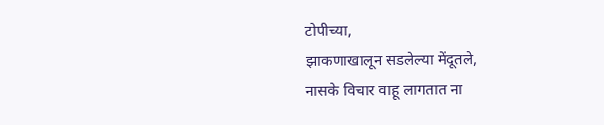टोपीच्या,
झाकणाखालून सडलेल्या मेंदूतले,
नासके विचार वाहू लागतात ना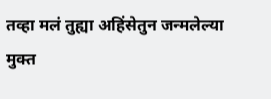तव्हा मलं तुह्या अहिंसेतुन जन्मलेल्या
मुक्त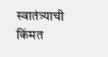स्वातंत्र्याची किंमत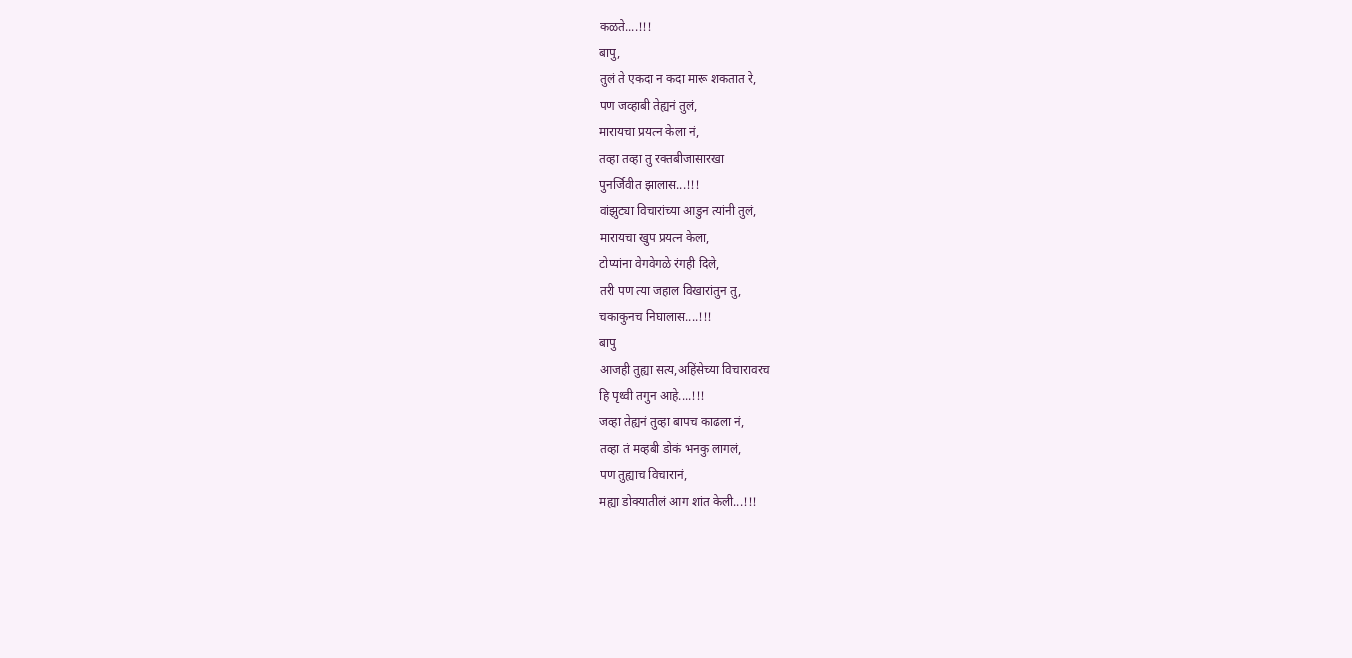कळते....!!!
बापु,
तुलं ते एकदा न कदा मारू शकतात रे,
पण जव्हाबी तेह्यनं तुलं,
मारायचा प्रयत्न केला नं,
तव्हा तव्हा तु रक्तबीजासारखा
पुनर्जिवीत झालास...!!!
वांझुट्या विचारांच्या आडुन त्यांनी तुलं,
मारायचा खुप प्रयत्न केला,
टोप्यांना वेगवेगळे रंगही दिले,
तरी पण त्या जहाल विखारांतुन तु,
चकाकुनच निघालास....!!!
बापु
आजही तुह्या सत्य,अहिंसेच्या विचारावरच
हि पृथ्वी तगुन आहे....!!!
जव्हा तेह्यनं तुव्हा बापच काढला नं,
तव्हा तं मव्हबी डोकं भनकु लागलं,
पण तुह्याच विचारानं,
मह्या डोक्यातीलं आग शांत केली...!!!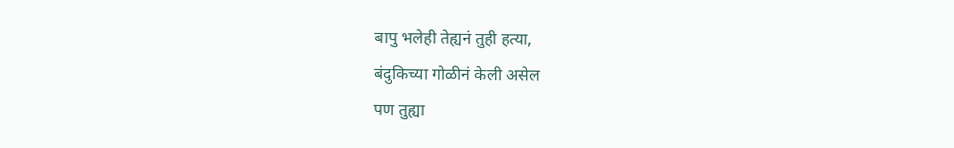बापु भलेही तेह्यनं तुही हत्या,
बंदुकिच्या गोळीनं केली असेल
पण तुह्या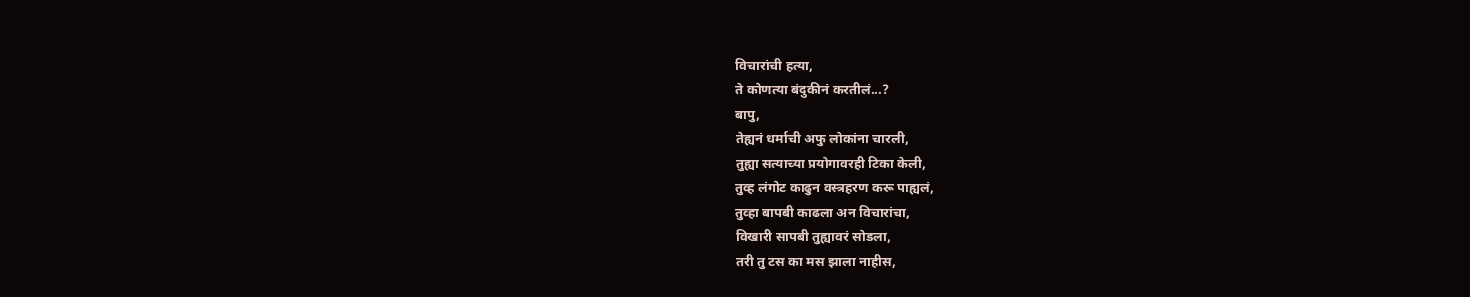विचारांची हत्या,
ते कोणत्या बंदुकीनं करतीलं...?
बापु,
तेह्यनं धर्माची अफु लोकांना चारली,
तुह्या सत्याच्या प्रयोगावरही टिका केली,
तुव्ह लंगोट काढुन वस्त्रहरण करू पाह्यलं,
तुव्हा बापबी काढला अन विचारांचा,
विखारी सापबी तुह्यावरं सोडला,
तरी तु टस का मस झाला नाहीस,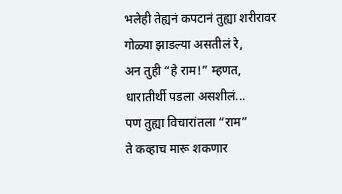भलेही तेह्यनं कपटानं तुह्या शरीरावर
गोळ्या झाडल्या असतीलं रे,
अन तुही “हे राम!” म्हणत,
धारातीर्थी पडला असशीलं...
पण तुह्या विचारांतला “राम”
ते कव्हाच मारू शकणार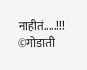नाहीतं.....!!!
©गोडाती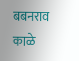बबनराव काळे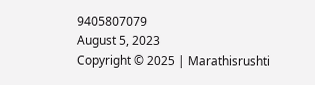9405807079
August 5, 2023
Copyright © 2025 | Marathisrushti